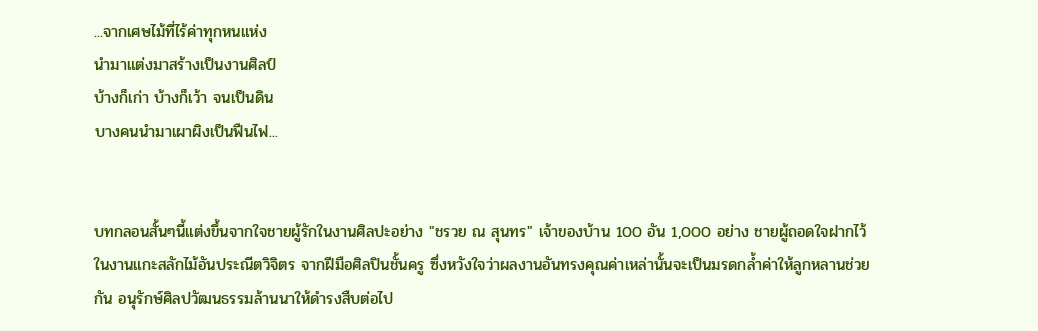...จากเศษไม้ที่ไร้ค่าทุกหนแห่ง
นำมาแต่งมาสร้างเป็นงานศิลป์
บ้างก็เก่า บ้างก็เว้า จนเป็นดิน
บางคนนำมาเผาผิงเป็นฟืนไฟ...


บทกลอนสั้นๆนี้แต่งขึ้นจากใจชายผู้รักในงานศิลปะอย่าง "ชรวย ณ สุนทร" เจ้าของบ้าน 100 อัน 1,000 อย่าง ชายผู้ถอดใจฝากไว้ในงานแกะสลักไม้อันประณีตวิจิตร จากฝีมือศิลปินชั้นครู ซึ่งหวังใจว่าผลงานอันทรงคุณค่าเหล่านั้นจะเป็นมรดกล้ำค่าให้ลูกหลานช่วยกัน อนุรักษ์ศิลปวัฒนธรรมล้านนาให้ดำรงสืบต่อไป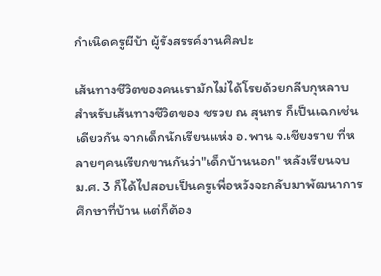กำเนิดครูผีบ้า ผู้รังสรรค์งานศิลปะ

เส้นทางชีวิตของคนเรามักไม่ได้โรยด้วยกลีบกุหลาบ สำหรับเส้นทางชีวิตของ ชรวย ณ สุนทร ก็เป็นเฉกเช่นเดียวกัน จากเด็กนักเรียนแห่ง อ.พาน จ.เชียงราย ที่หลายๆคนเรียกขานกันว่า"เด็กบ้านนอก" หลังเรียนจบ ม.ศ. 3 ก็ได้ไปสอบเป็นครูเพื่อหวังจะกลับมาพัฒนาการศึกษาที่บ้าน แต่ก็ต้อง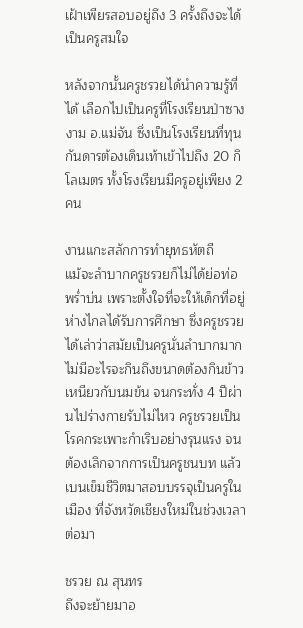เฝ้าเพียรสอบอยู่ถึง 3 ครั้งถึงจะได้เป็นครูสมใจ

หลังจากนั้นครูชรวยได้นำความรู้ที่ได้ เลือกไปเป็นครูที่โรงเรียนป่าซางงาม อ.แม่จัน ซึ่งเป็นโรงเรียนที่ทุนกันดารต้องเดินเท้าเข้าไปถึง 20 กิโลเมตร ทั้งโรงเรียนมีครูอยู่เพียง 2 คน

งานแกะสลักการทำยุทธหัตถี
แม้จะลำบากครูชรวยก็ไม่ได้ย่อท่อ พร่ำบ่น เพราะตั้งใจที่จะให้เด็กที่อยู่ห่างไกลได้รับการศึกษา ซึ่งครูชรวยได้เล่าว่าสมัยเป็นครูนั่นลำบากมาก ไม่มีอะไรจะกินถึงขนาดต้องกินข้าวเหนียวกับนมข้น จนกระทั่ง 4 ปีผ่านไปร่างกายรับไม่ไหว ครูชรวยเป็นโรคกระเพาะกำเริบอย่างรุนแรง จนต้องเลิกจากการเป็นครูชนบท แล้วเบนเข็มชีวิตมาสอบบรรจุเป็นครูในเมือง ที่จังหวัดเชียงใหม่ในช่วงเวลาต่อมา

ชรวย ณ สุนทร
ถึงจะย้ายมาอ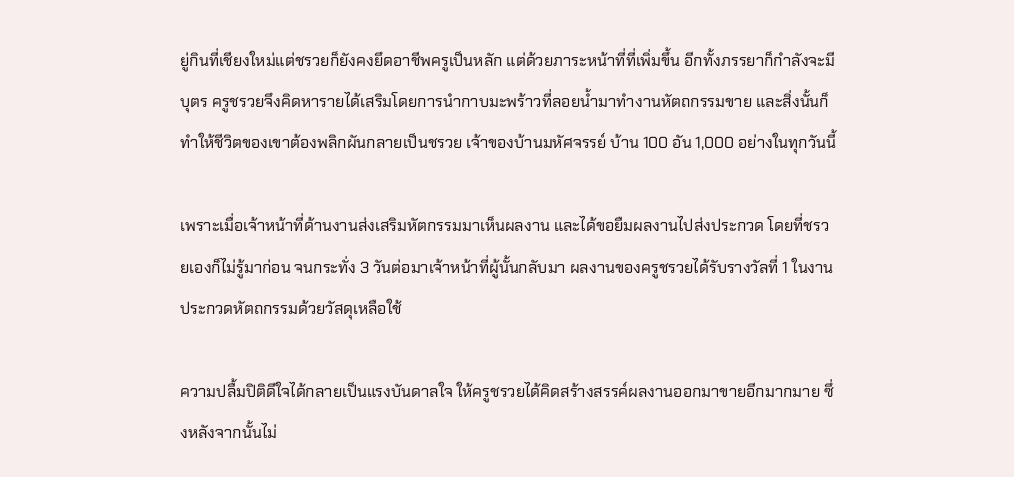ยู่กินที่เชียงใหม่แต่ชรวยก็ยังคงยึดอาชีพครูเป็นหลัก แต่ด้วยภาระหน้าที่ที่เพิ่มขึ้น อีกทั้งภรรยาก็กำลังจะมีบุตร ครูชรวยจึงคิดหารายได้เสริมโดยการนำกาบมะพร้าวที่ลอยน้ำมาทำงานหัตถกรรมขาย และสิ่งนั้นก็ทำให้ชีวิตของเขาต้องพลิกผันกลายเป็นชรวย เจ้าของบ้านมหัศจรรย์ บ้าน 100 อัน 1,000 อย่างในทุกวันนี้

เพราะเมื่อเจ้าหน้าที่ด้านงานส่งเสริมหัตกรรมมาเห็นผลงาน และได้ขอยืมผลงานไปส่งประกวด โดยที่ชรวยเองก็ไม่รู้มาก่อน จนกระทั่ง 3 วันต่อมาเจ้าหน้าที่ผู้นั้นกลับมา ผลงานของครูชรวยได้รับรางวัลที่ 1 ในงานประกวดหัตถกรรมด้วยวัสดุเหลือใช้

ความปลื้มปิติดีใจได้กลายเป็นแรงบันดาลใจ ให้ครูชรวยได้คิดสร้างสรรค์ผลงานออกมาขายอีกมากมาย ซึ่งหลังจากนั้นไม่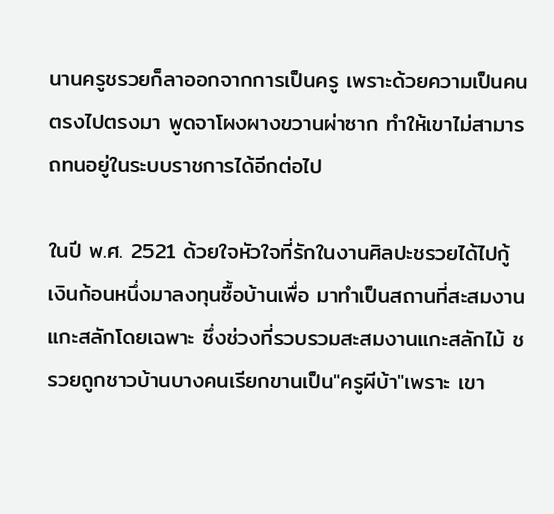นานครูชรวยก็ลาออกจากการเป็นครู เพราะด้วยความเป็นคนตรงไปตรงมา พูดจาโผงผางขวานผ่าซาก ทำให้เขาไม่สามารถทนอยู่ในระบบราชการได้อีกต่อไป

ในปี พ.ศ. 2521 ด้วยใจหัวใจที่รักในงานศิลปะชรวยได้ไปกู้เงินก้อนหนึ่งมาลงทุนซื้อบ้านเพื่อ มาทำเป็นสถานที่สะสมงานแกะสลักโดยเฉพาะ ซึ่งช่วงที่รวบรวมสะสมงานแกะสลักไม้ ชรวยถูกชาวบ้านบางคนเรียกขานเป็น"ครูผีบ้า"เพราะ เขา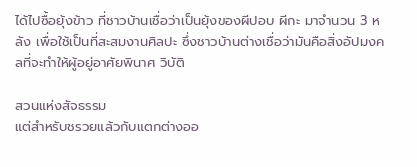ได้ไปซื้อยุ้งข้าว ที่ชาวบ้านเชื่อว่าเป็นยุ้งของผีปอบ ผีกะ มาจำนวน 3 หลัง เพื่อใช้เป็นที่สะสมงานศิลปะ ซึ่งชาวบ้านต่างเชื่อว่ามันคือสิ่งอัปมงคลที่จะทำให้ผู้อยู่อาศัยพินาศ วิบัติ

สวนแห่งสัจธรรม
แต่สำหรับชรวยแล้วกับแตกต่างออ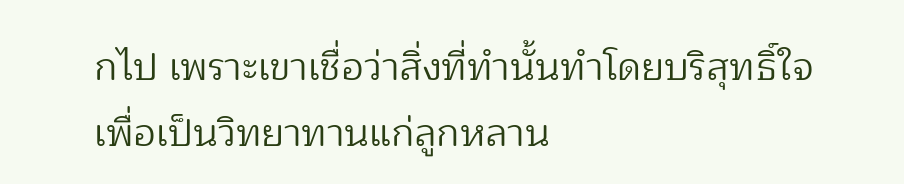กไป เพราะเขาเชื่อว่าสิ่งที่ทำนั้นทำโดยบริสุทธิ์ใจเพื่อเป็นวิทยาทานแก่ลูกหลาน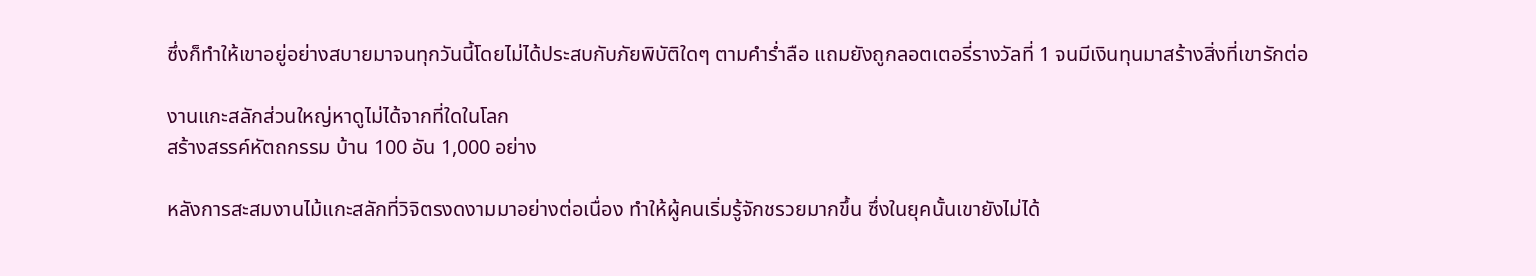ซึ่งก็ทำให้เขาอยู่อย่างสบายมาจนทุกวันนี้โดยไม่ได้ประสบกับภัยพิบัติใดๆ ตามคำร่ำลือ แถมยังถูกลอตเตอรี่รางวัลที่ 1 จนมีเงินทุนมาสร้างสิ่งที่เขารักต่อ

งานแกะสลักส่วนใหญ่หาดูไม่ได้จากที่ใดในโลก
สร้างสรรค์หัตถกรรม บ้าน 100 อัน 1,000 อย่าง

หลังการสะสมงานไม้แกะสลักที่วิจิตรงดงามมาอย่างต่อเนื่อง ทำให้ผู้คนเริ่มรู้จักชรวยมากขึ้น ซึ่งในยุคนั้นเขายังไม่ได้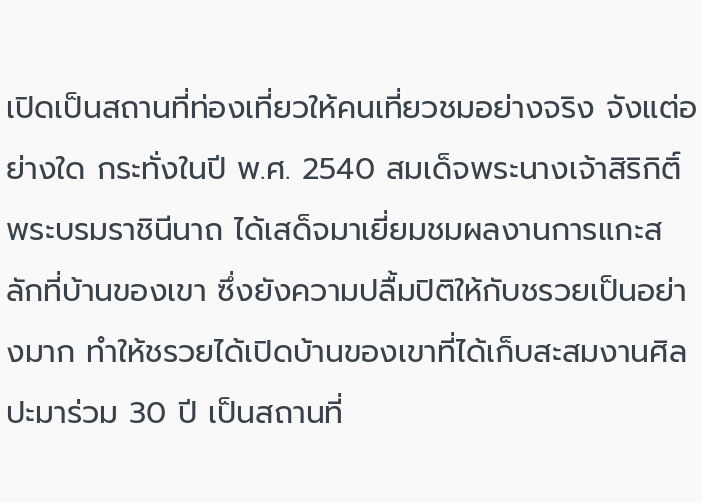เปิดเป็นสถานที่ท่องเที่ยวให้คนเที่ยวชมอย่างจริง จังแต่อย่างใด กระทั่งในปี พ.ศ. 2540 สมเด็จพระนางเจ้าสิริกิติ์ พระบรมราชินีนาถ ได้เสด็จมาเยี่ยมชมผลงานการแกะสลักที่บ้านของเขา ซึ่งยังความปลื้มปิติให้กับชรวยเป็นอย่างมาก ทำให้ชรวยได้เปิดบ้านของเขาที่ได้เก็บสะสมงานศิลปะมาร่วม 30 ปี เป็นสถานที่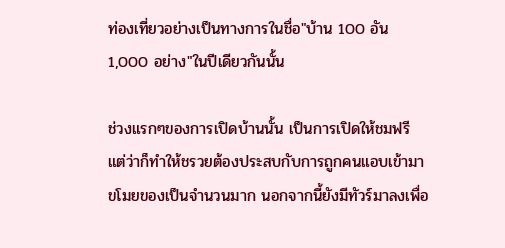ท่องเที่ยวอย่างเป็นทางการในชื่อ"บ้าน 100 อัน 1,000 อย่าง"ในปีเดียวกันนั้น

ช่วงแรกๆของการเปิดบ้านนั้น เป็นการเปิดให้ชมฟรี แต่ว่าก็ทำให้ชรวยต้องประสบกับการถูกคนแอบเข้ามาขโมยของเป็นจำนวนมาก นอกจากนี้ยังมีทัวร์มาลงเพื่อ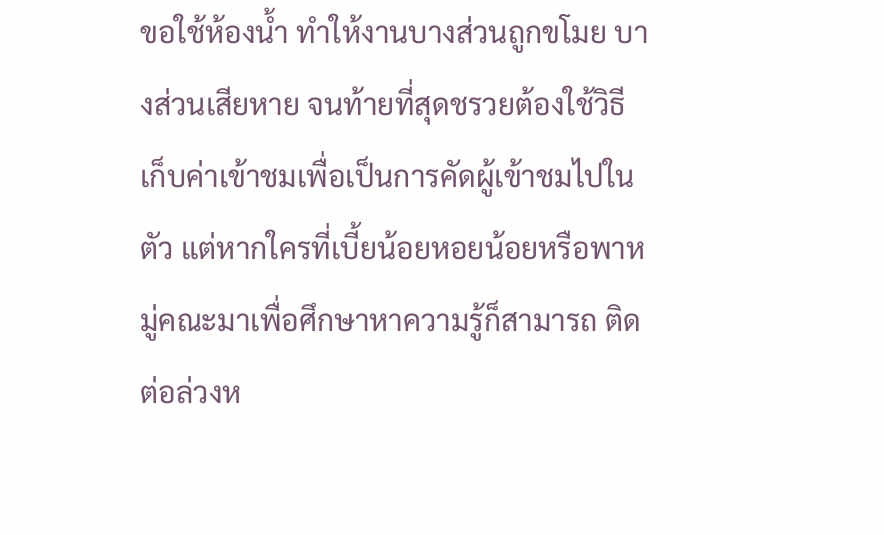ขอใช้ห้องน้ำ ทำให้งานบางส่วนถูกขโมย บางส่วนเสียหาย จนท้ายที่สุดชรวยต้องใช้วิธีเก็บค่าเข้าชมเพื่อเป็นการคัดผู้เข้าชมไปในตัว แต่หากใครที่เบี้ยน้อยหอยน้อยหรือพาหมู่คณะมาเพื่อศึกษาหาความรู้ก็สามารถ ติดต่อล่วงห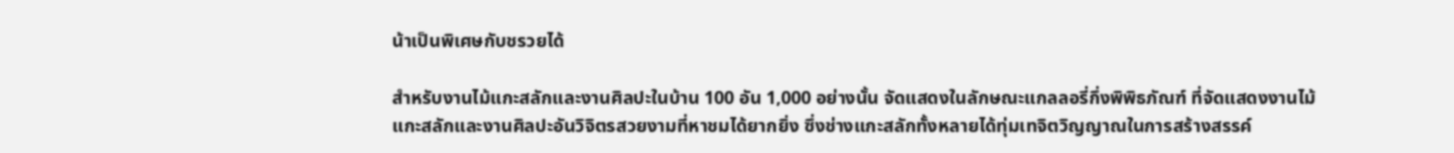น้าเป็นพิเศษกับชรวยได้

สำหรับงานไม้แกะสลักและงานศิลปะในบ้าน 100 อัน 1,000 อย่างนั้น จัดแสดงในลักษณะแกลลอรี่กึ่งพิพิธภัณฑ์ ที่จัดแสดงงานไม้แกะสลักและงานศิลปะอันวิจิตรสวยงามที่หาชมได้ยากยิ่ง ซึ่งช่างแกะสลักทั้งหลายได้ทุ่มเทจิตวิญญาณในการสร้างสรรค์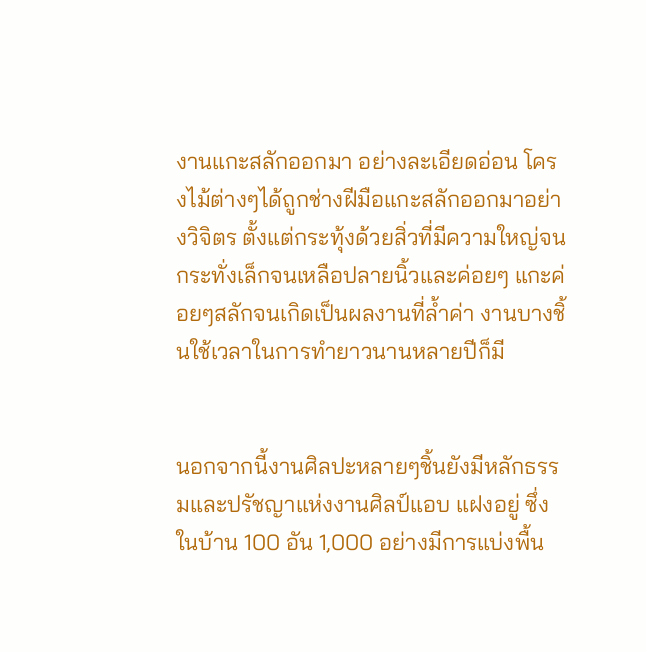งานแกะสลักออกมา อย่างละเอียดอ่อน โครงไม้ต่างๆได้ถูกช่างฝีมือแกะสลักออกมาอย่างวิจิตร ตั้งแต่กระทุ้งด้วยสิ่วที่มีความใหญ่จนกระทั่งเล็กจนเหลือปลายนิ้วและค่อยๆ แกะค่อยๆสลักจนเกิดเป็นผลงานที่ล้ำค่า งานบางชิ้นใช้เวลาในการทำยาวนานหลายปีก็มี


นอกจากนี้งานศิลปะหลายๆชิ้นยังมีหลักธรรมและปรัชญาแห่งงานศิลป์แอบ แฝงอยู่ ซึ่งในบ้าน 100 อัน 1,000 อย่างมีการแบ่งพื้น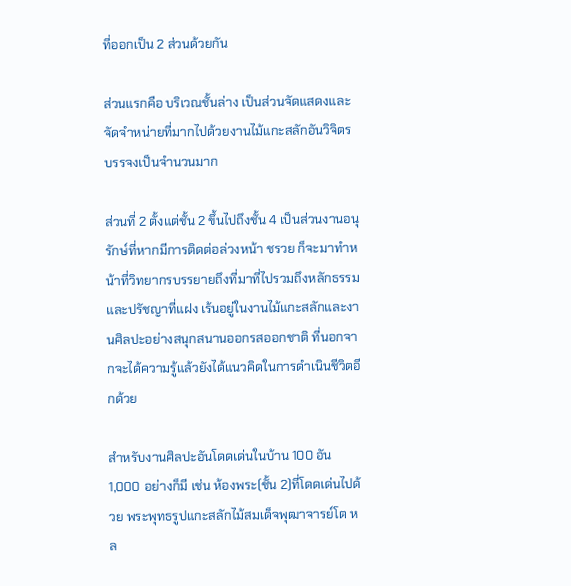ที่ออกเป็น 2 ส่วนด้วยกัน

ส่วนแรกคือ บริเวณชั้นล่าง เป็นส่วนจัดแสดงและจัดจำหน่ายที่มากไปด้วยงานไม้แกะสลักอันวิจิตรบรรจงเป็นจำนวนมาก

ส่วนที่ 2 ตั้งแต่ชั้น 2 ขึ้นไปถึงชั้น 4 เป็นส่วนงานอนุรักษ์ที่หากมีการติดต่อล่วงหน้า ชรวย ก็จะมาทำหน้าที่วิทยากรบรรยายถึงที่มาที่ไปรวมถึงหลักธรรมและปรัชญาที่แฝง เร้นอยู่ในงานไม้แกะสลักและงานศิลปะอย่างสนุกสนานออกรสออกชาติ ที่นอกจากจะได้ความรู้แล้วยังได้แนวคิดในการดำเนินชีวิตอีกด้วย

สำหรับงานศิลปะอันโดดเด่นในบ้าน 100 อัน 1,000 อย่างก็มี เช่น ห้องพระ(ชั้น 2)ที่โดดเด่นไปด้วย พระพุทธรูปแกะสลักไม้สมเด็จพุฒาจารย์โต หล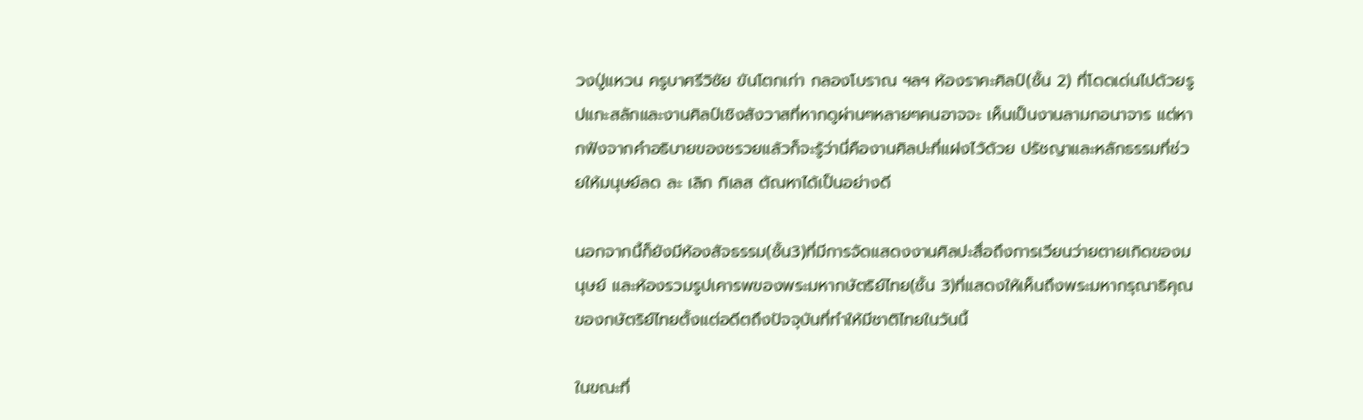วงปู่แหวน ครูบาศรีวิชัย ขันโตกเก่า กลองโบราณ ฯลฯ ห้องราคะศิลป์(ชั้น 2) ที่โดดเด่นไปด้วยรูปแกะสลักและงานศิลป์เชิงสังวาสที่หากดูผ่านๆหลายๆคนอาจจะ เห็นเป็นงานลามกอนาจาร แต่หากฟังจากคำอธิบายของชรวยแล้วก็จะรู้ว่านี่คืองานศิลปะที่แฝงไว้ด้วย ปรัชญาและหลักธรรมที่ช่วยให้มนุษย์ลด ละ เลิก กิเลส ตัณหาได้เป็นอย่างดี

นอกจากนี้ก็ยังมีห้องสัจธรรม(ชั้น3)ที่มีการจัดแสดงงานศิลปะสื่อถึงการเวียนว่ายตายเกิดของมนุษย์ และห้องรวมรูปเคารพของพระมหากษัตริย์ไทย(ชั้น 3)ที่แสดงให้เห็นถึงพระมหากรุณาธิคุณของกษัตริย์ไทยตั้งแต่อดีตถึงปัจจุบันที่ทำให้มีชาติไทยในวันนี้

ในขณะที่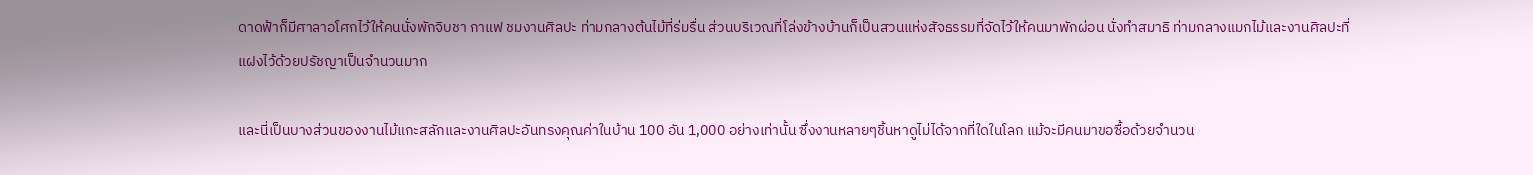ดาดฟ้าก็มีศาลาอโศกไว้ให้คนนั่งพักจิบชา กาแฟ ชมงานศิลปะ ท่ามกลางต้นไม้ที่ร่มรื่น ส่วนบริเวณที่โล่งข้างบ้านก็เป็นสวนแห่งสัจธรรมที่จัดไว้ให้คนมาพักผ่อน นั่งทำสมาธิ ท่ามกลางแมกไม้และงานศิลปะที่แฝงไว้ด้วยปรัชญาเป็นจำนวนมาก

และนี่เป็นบางส่วนของงานไม้แกะสลักและงานศิลปะอันทรงคุณค่าในบ้าน 100 อัน 1,000 อย่างเท่านั้น ซึ่งงานหลายๆชิ้นหาดูไม่ได้จากที่ใดในโลก แม้จะมีคนมาขอซื้อด้วยจำนวน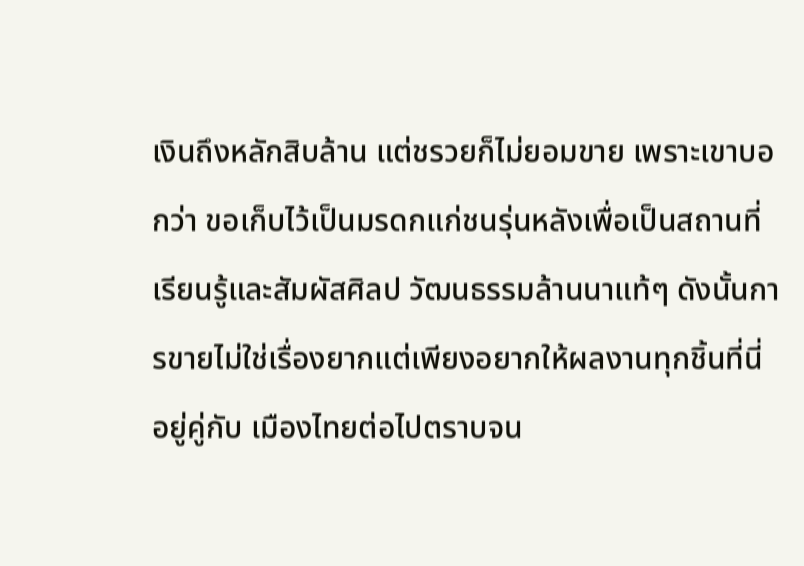เงินถึงหลักสิบล้าน แต่ชรวยก็ไม่ยอมขาย เพราะเขาบอกว่า ขอเก็บไว้เป็นมรดกแก่ชนรุ่นหลังเพื่อเป็นสถานที่เรียนรู้และสัมผัสศิลป วัฒนธรรมล้านนาแท้ๆ ดังนั้นการขายไม่ใช่เรื่องยากแต่เพียงอยากให้ผลงานทุกชิ้นที่นี่อยู่คู่กับ เมืองไทยต่อไปตราบจน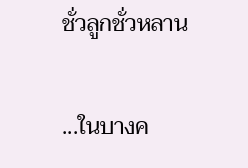ชั่วลูกชั่วหลาน

...ในบางค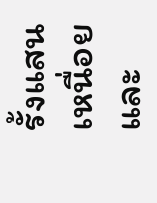รั้งแสนเหนื่อยและ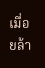เมื่อยล้า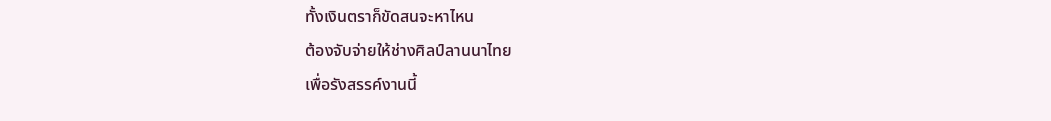ทั้งเงินตราก็ขัดสนจะหาไหน
ต้องจับจ่ายให้ช่างศิลป์ลานนาไทย
เพื่อรังสรรค์งานนี้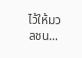ไว้ให้มวลชน...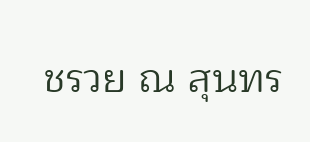ชรวย ณ สุนทร